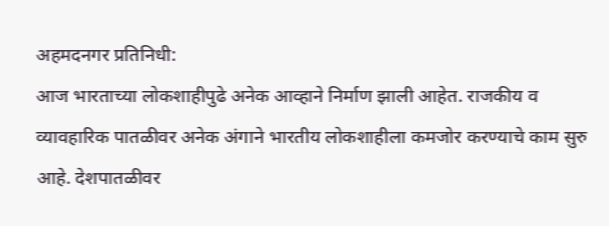अहमदनगर प्रतिनिधी:
आज भारताच्या लोकशाहीपुढे अनेक आव्हाने निर्माण झाली आहेत. राजकीय व व्यावहारिक पातळीवर अनेक अंगाने भारतीय लोकशाहीला कमजोर करण्याचे काम सुरु आहे. देशपातळीवर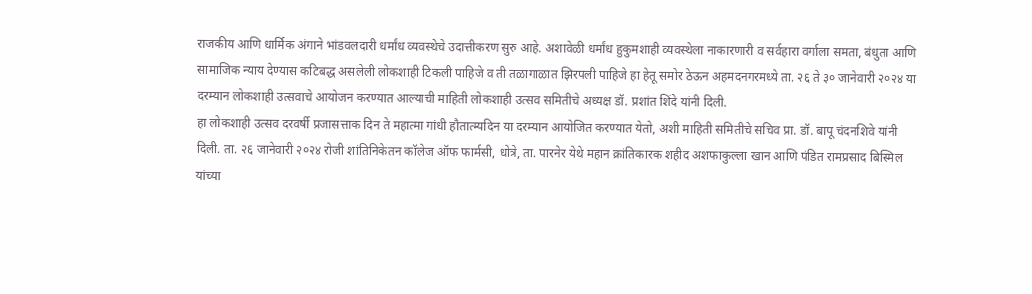राजकीय आणि धार्मिक अंगाने भांडवलदारी धर्मांध व्यवस्थेचे उदात्तीकरण सुरु आहे. अशावेळी धर्मांध हुकुमशाही व्यवस्थेला नाकारणारी व सर्वहारा वर्गाला समता, बंधुता आणि सामाजिक न्याय देण्यास कटिबद्ध असलेली लोकशाही टिकली पाहिजे व ती तळागाळात झिरपली पाहिजे हा हेतू समोर ठेऊन अहमदनगरमध्ये ता. २६ ते ३० जानेवारी २०२४ या दरम्यान लोकशाही उत्सवाचे आयोजन करण्यात आल्याची माहिती लोकशाही उत्सव समितीचे अध्यक्ष डॉ. प्रशांत शिंदे यांनी दिली.
हा लोकशाही उत्सव दरवर्षी प्रजासत्ताक दिन ते महात्मा गांधी हौतात्म्यदिन या दरम्यान आयोजित करण्यात येतो, अशी माहिती समितीचे सचिव प्रा. डॉ. बापू चंदनशिवे यांनी दिली. ता. २६ जानेवारी २०२४ रोजी शांतिनिकेतन कॉलेज ऑफ फार्मसी, धोत्रे, ता. पारनेर येथे महान क्रांतिकारक शहीद अशफाकुल्ला खान आणि पंडित रामप्रसाद बिस्मिल यांच्या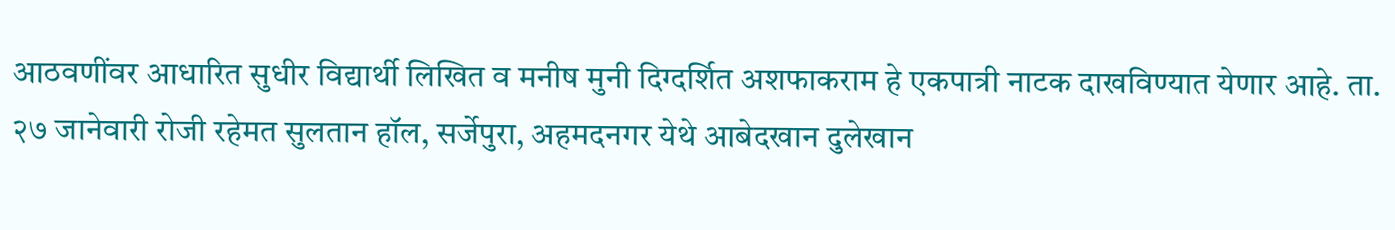आठवणींवर आधारित सुधीर विद्यार्थी लिखित व मनीष मुनी दिग्दर्शित अशफाकराम हे एकपात्री नाटक दाखविण्यात येणार आहे. ता. २७ जानेवारी रोजी रहेमत सुलतान हॉल, सर्जेपुरा, अहमदनगर येथे आबेदखान दुलेखान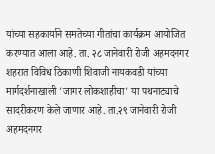यांच्या सहकार्याने समतेच्या गीतांचा कार्यक्रम आयोजित करण्यात आला आहे. ता. २८ जानेवारी रोजी अहमदनगर शहरात विविध ठिकाणी शिवाजी नायकवडी यांच्या मार्गदर्शनाखाली 'जागर लोकशाहीचा' या पथनाट्याचे सादरीकरण केले जाणार आहे. ता.२९ जानेवारी रोजी अहमदनगर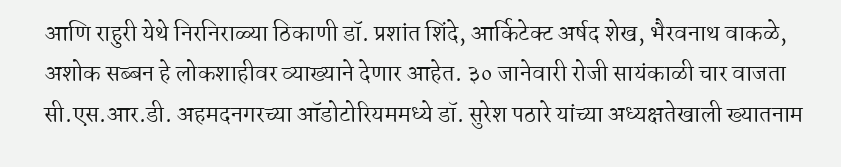आणि राहुरी येथे निरनिराळ्या ठिकाणी डॉ. प्रशांत शिंदे, आर्किटेक्ट अर्षद शेख, भैरवनाथ वाकळे, अशोक सब्बन हे लोकशाहीवर व्याख्याने देणार आहेत. ३० जानेवारी रोजी सायंकाळी चार वाजता सी.एस.आर.डी. अहमदनगरच्या ऑडोटोरियममध्ये डॉ. सुरेश पठारे यांच्या अध्यक्षतेखाली ख्यातनाम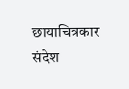छायाचित्रकार संदेश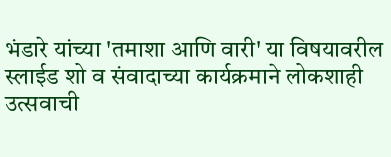भंडारे यांच्या 'तमाशा आणि वारी' या विषयावरील स्लाईड शो व संवादाच्या कार्यक्रमाने लोकशाही उत्सवाची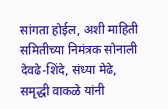सांगता होईल, अशी माहिती समितीच्या निमंत्रक सोनाली देवढे-शिंदे, संध्या मेढे, समृद्धी वाकळे यांनी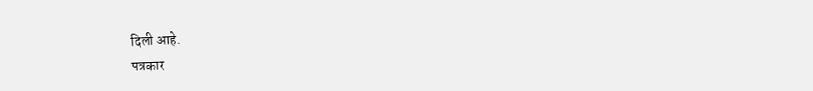दिली आहे.
पत्रकार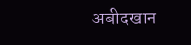अबीदखान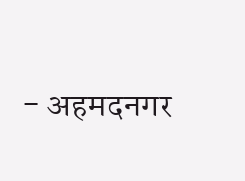- अहमदनगर